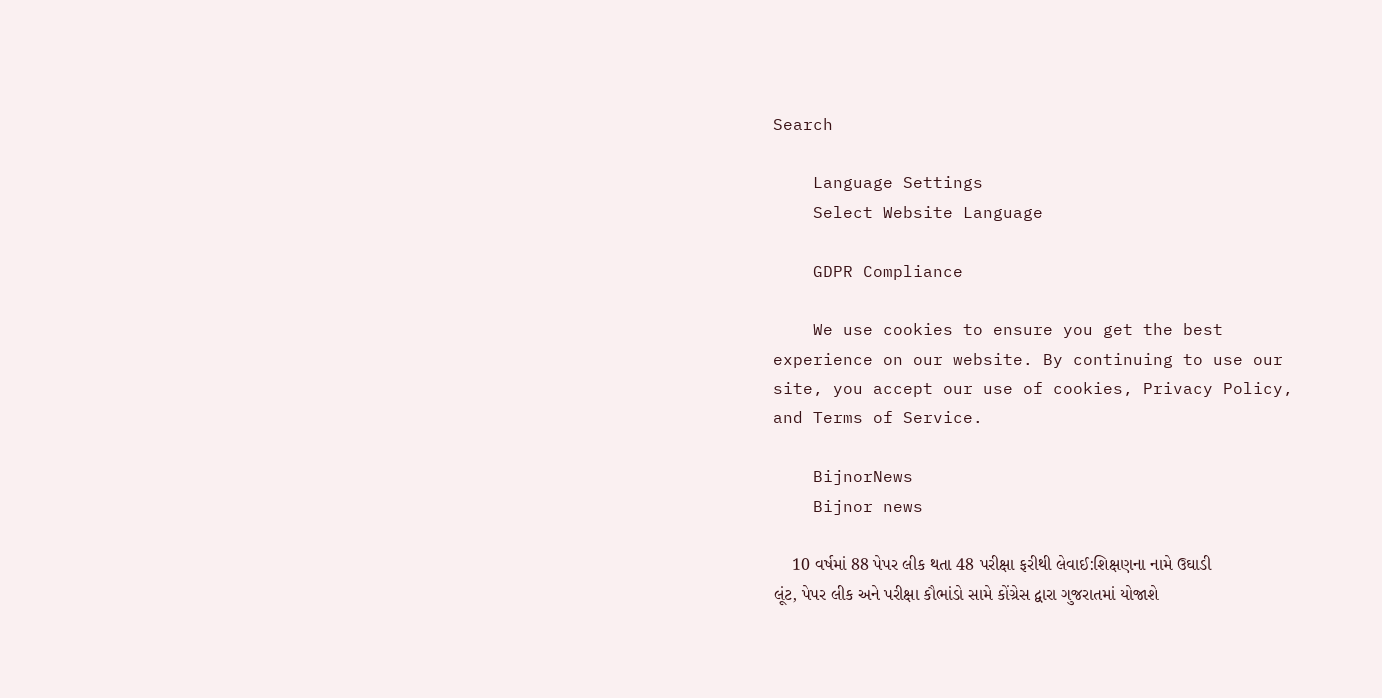Search

    Language Settings
    Select Website Language

    GDPR Compliance

    We use cookies to ensure you get the best experience on our website. By continuing to use our site, you accept our use of cookies, Privacy Policy, and Terms of Service.

    BijnorNews
    Bijnor news

    10 વર્ષમાં 88 પેપર લીક થતા 48 પરીક્ષા ફરીથી લેવાઈ:શિક્ષણના નામે ઉઘાડી લૂંટ, પેપર લીક અને પરીક્ષા કૌભાંડો સામે કોંગ્રેસ દ્વારા ગુજરાતમાં યોજાશે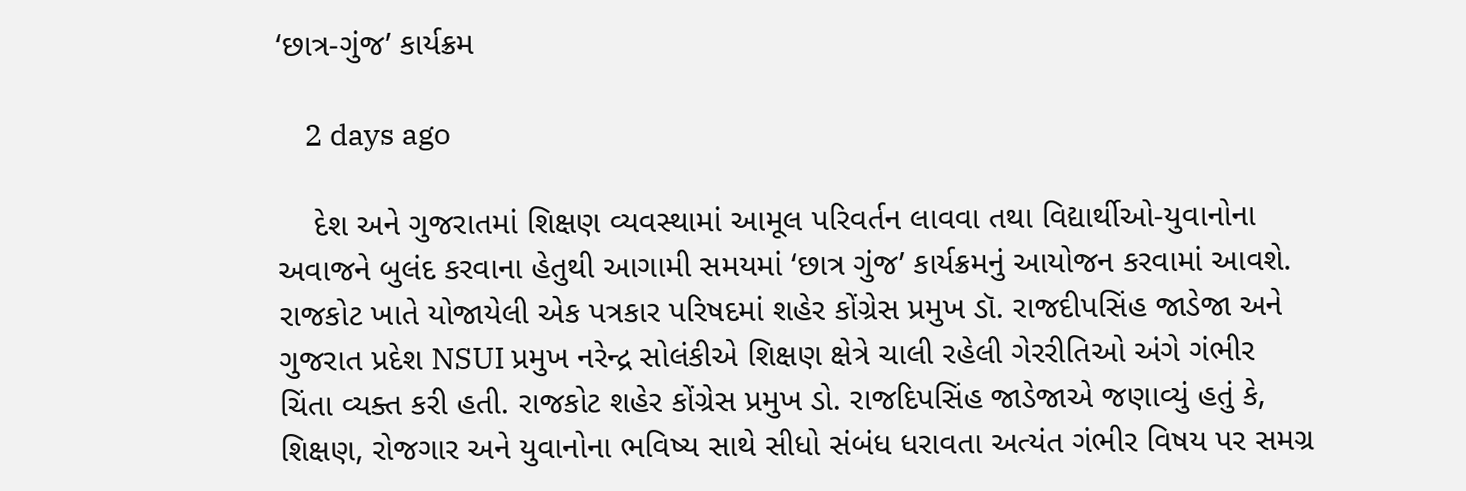‘છાત્ર-ગુંજ’ કાર્યક્રમ

    2 days ago

    દેશ અને ગુજરાતમાં શિક્ષણ વ્યવસ્થામાં આમૂલ પરિવર્તન લાવવા તથા વિદ્યાર્થીઓ-યુવાનોના અવાજને બુલંદ કરવાના હેતુથી આગામી સમયમાં ‘છાત્ર ગુંજ’ કાર્યક્રમનું આયોજન કરવામાં આવશે. રાજકોટ ખાતે યોજાયેલી એક પત્રકાર પરિષદમાં શહેર કોંગ્રેસ પ્રમુખ ડૉ. રાજદીપસિંહ જાડેજા અને ગુજરાત પ્રદેશ NSUI પ્રમુખ નરેન્દ્ર સોલંકીએ શિક્ષણ ક્ષેત્રે ચાલી રહેલી ગેરરીતિઓ અંગે ગંભીર ચિંતા વ્યક્ત કરી હતી. રાજકોટ શહેર કોંગ્રેસ પ્રમુખ ડો. રાજદિપસિંહ જાડેજાએ જણાવ્યું હતું કે, શિક્ષણ, રોજગાર અને યુવાનોના ભવિષ્ય સાથે સીધો સંબંધ ધરાવતા અત્યંત ગંભીર વિષય પર સમગ્ર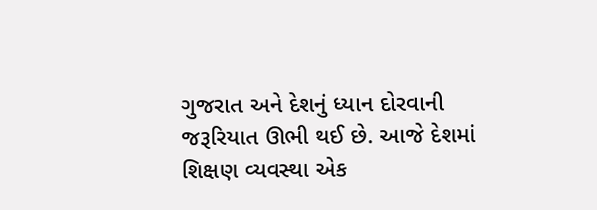ગુજરાત અને દેશનું ધ્યાન દોરવાની જરૂરિયાત ઊભી થઈ છે. આજે દેશમાં શિક્ષણ વ્યવસ્થા એક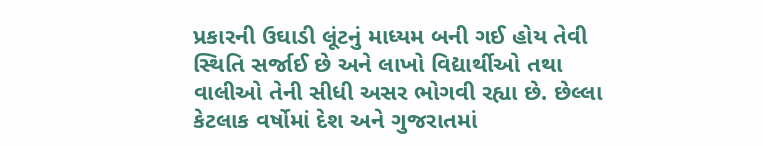પ્રકારની ઉઘાડી લૂંટનું માધ્યમ બની ગઈ હોય તેવી સ્થિતિ સર્જાઈ છે અને લાખો વિદ્યાર્થીઓ તથા વાલીઓ તેની સીધી અસર ભોગવી રહ્યા છે. છેલ્લા કેટલાક વર્ષોમાં દેશ અને ગુજરાતમાં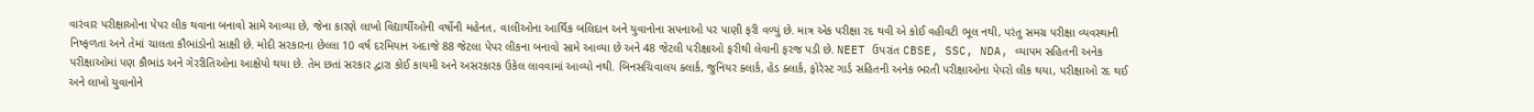વારંવાર પરીક્ષાઓના પેપર લીક થવાના બનાવો સામે આવ્યા છે, જેના કારણે લાખો વિદ્યાર્થીઓની વર્ષોની મહેનત, વાલીઓના આર્થિક બલિદાન અને યુવાનોના સપનાઓ પર પાણી ફરી વળ્યું છે. માત્ર એક પરીક્ષા રદ થવી એ કોઈ વહીવટી ભૂલ નથી, પરંતુ સમગ્ર પરીક્ષા વ્યવસ્થાની નિષ્ફળતા અને તેમાં ચાલતા કૌભાંડોનો સાક્ષી છે. મોદી સરકારના છેલ્લા 10 વર્ષ દરમિયાન અંદાજે 88 જેટલા પેપર લીકના બનાવો સામે આવ્યા છે અને 48 જેટલી પરીક્ષાઓ ફરીથી લેવાની ફરજ પડી છે. NEET ઉપરાંત CBSE, SSC, NDA, વ્યાપમ સહિતની અનેક પરીક્ષાઓમાં પણ કૌભાંડ અને ગેરરીતિઓના આક્ષેપો થયા છે. તેમ છતાં સરકાર દ્વારા કોઈ કાયમી અને અસરકારક ઉકેલ લાવવામાં આવ્યો નથી. બિનસચિવાલય ક્લાર્ક, જુનિયર ક્લાર્ક, હેડ ક્લાર્ક, ફોરેસ્ટ ગાર્ડ સહિતની અનેક ભરતી પરીક્ષાઓના પેપરો લીક થયા, પરીક્ષાઓ રદ થઈ અને લાખો યુવાનોને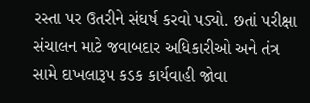રસ્તા પર ઉતરીને સંઘર્ષ કરવો પડ્યો. છતાં પરીક્ષા સંચાલન માટે જવાબદાર અધિકારીઓ અને તંત્ર સામે દાખલારૂપ કડક કાર્યવાહી જોવા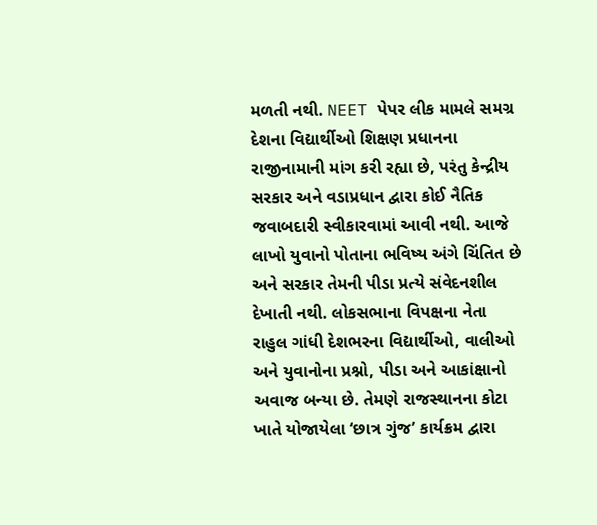મળતી નથી. NEET પેપર લીક મામલે સમગ્ર દેશના વિદ્યાર્થીઓ શિક્ષણ પ્રધાનના રાજીનામાની માંગ કરી રહ્યા છે, પરંતુ કેન્દ્રીય સરકાર અને વડાપ્રધાન દ્વારા કોઈ નૈતિક જવાબદારી સ્વીકારવામાં આવી નથી. આજે લાખો યુવાનો પોતાના ભવિષ્ય અંગે ચિંતિત છે અને સરકાર તેમની પીડા પ્રત્યે સંવેદનશીલ દેખાતી નથી. લોકસભાના વિપક્ષના નેતા રાહુલ ગાંધી દેશભરના વિદ્યાર્થીઓ, વાલીઓ અને યુવાનોના પ્રશ્નો, પીડા અને આકાંક્ષાનો અવાજ બન્યા છે. તેમણે રાજસ્થાનના કોટા ખાતે યોજાયેલા ‘છાત્ર ગુંજ’ કાર્યક્રમ દ્વારા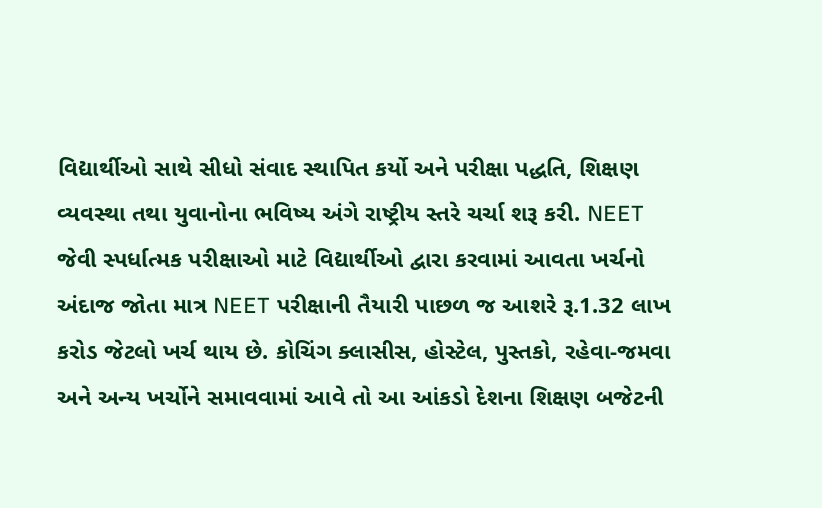વિદ્યાર્થીઓ સાથે સીધો સંવાદ સ્થાપિત કર્યો અને પરીક્ષા પદ્ધતિ, શિક્ષણ વ્યવસ્થા તથા યુવાનોના ભવિષ્ય અંગે રાષ્ટ્રીય સ્તરે ચર્ચા શરૂ કરી. NEET જેવી સ્પર્ધાત્મક પરીક્ષાઓ માટે વિદ્યાર્થીઓ દ્વારા કરવામાં આવતા ખર્ચનો અંદાજ જોતા માત્ર NEET પરીક્ષાની તૈયારી પાછળ જ આશરે રૂ.1.32 લાખ કરોડ જેટલો ખર્ચ થાય છે. કોચિંગ ક્લાસીસ, હોસ્ટેલ, પુસ્તકો, રહેવા-જમવા અને અન્ય ખર્ચોને સમાવવામાં આવે તો આ આંકડો દેશના શિક્ષણ બજેટની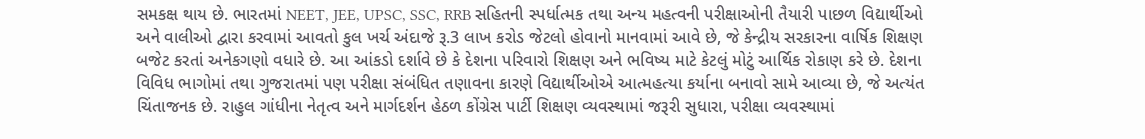સમકક્ષ થાય છે. ભારતમાં NEET, JEE, UPSC, SSC, RRB સહિતની સ્પર્ધાત્મક તથા અન્ય મહત્વની પરીક્ષાઓની તૈયારી પાછળ વિદ્યાર્થીઓ અને વાલીઓ દ્વારા કરવામાં આવતો કુલ ખર્ચ અંદાજે રૂ.3 લાખ કરોડ જેટલો હોવાનો માનવામાં આવે છે, જે કેન્દ્રીય સરકારના વાર્ષિક શિક્ષણ બજેટ કરતાં અનેકગણો વધારે છે. આ આંકડો દર્શાવે છે કે દેશના પરિવારો શિક્ષણ અને ભવિષ્ય માટે કેટલું મોટું આર્થિક રોકાણ કરે છે. દેશના વિવિધ ભાગોમાં તથા ગુજરાતમાં પણ પરીક્ષા સંબંધિત તણાવના કારણે વિદ્યાર્થીઓએ આત્મહત્યા કર્યાના બનાવો સામે આવ્યા છે, જે અત્યંત ચિંતાજનક છે. રાહુલ ગાંધીના નેતૃત્વ અને માર્ગદર્શન હેઠળ કોંગ્રેસ પાર્ટી શિક્ષણ વ્યવસ્થામાં જરૂરી સુધારા, પરીક્ષા વ્યવસ્થામાં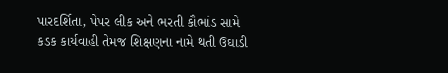પારદર્શિતા, પેપર લીક અને ભરતી કૌભાંડ સામે કડક કાર્યવાહી તેમજ શિક્ષણના નામે થતી ઉઘાડી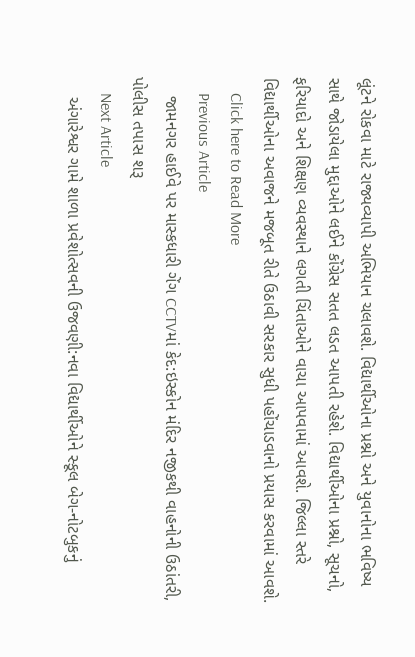લૂંટને રોકવા માટે રાજ્યવ્યાપી અભિયાન ચલાવશે. વિદ્યાર્થીઓના પ્રશ્નો અને યુવાનોના ભવિષ્ય સાથે જોડાયેલા મુદ્દાઓને લઈને કોંગ્રેસ સતત લડત આપતી રહેશે. વિદ્યાર્થીઓના પ્રશ્નો, સૂચનો, ફરિયાદો અને શિક્ષણ વ્યવસ્થાને લગતી ચિંતાઓને વાચા આપવામાં આવશે. જિલ્લા સ્તરે વિદ્યાર્થીઓના અવાજને મજબૂત રીતે ઉઠાવી સરકાર સુધી પહોંચાડવાનો પ્રયાસ કરવામાં આવશે.
    Click here to Read More
    Previous Article
    જામનગર હાઈવે પર માસ્કધારી ગેંગ CCTVમાં કેદ:ઇસ્કોન મંદિર નજીકથી વાહનોની ઉઠાંતરી, પોલીસ તપાસ શરૂ
    Next Article
    અંગારેશ્વર ગામે શાળા પ્રવેશોત્સવની ઉજવણી:નવા વિદ્યાર્થીઓને સ્કૂલ બેગ-નોટબુકનું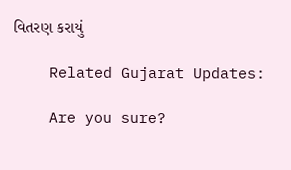વિતરણ કરાયું

    Related Gujarat Updates:

    Are you sure?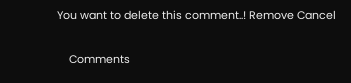You want to delete this comment..! Remove Cancel

    Comments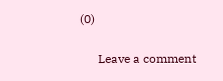(0)

      Leave a comment